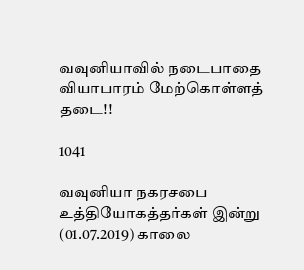வவுனியாவில் நடைபாதை வியாபாரம் மேற்கொள்ளத் தடை!!

1041

வவுனியா நகரசபை உத்தியோகத்தர்கள் இன்று (01.07.2019) காலை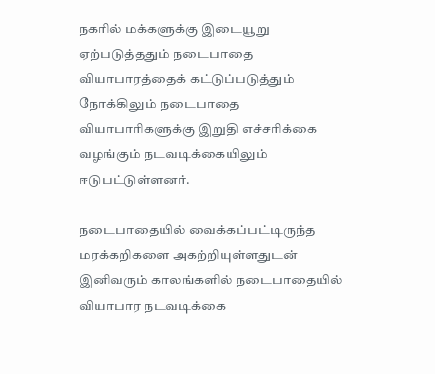நகரில் மக்களுக்கு இடையூறு ஏற்படுத்ததும் நடைபாதை வியாபாரத்தைக் கட்டுப்படுத்தும் நோக்கிலும் நடைபாதை வியாபாரிகளுக்கு இறுதி எச்சரிக்கை வழங்கும் நடவடிக்கையிலும் ஈடுபட்டுள்ளனர்.

நடைபாதையில் வைக்கப்பட்டிருந்த மரக்கறிகளை அகற்றியுள்ளதுடன் இனிவரும் காலங்களில் நடைபாதையில் வியாபார நடவடிக்கை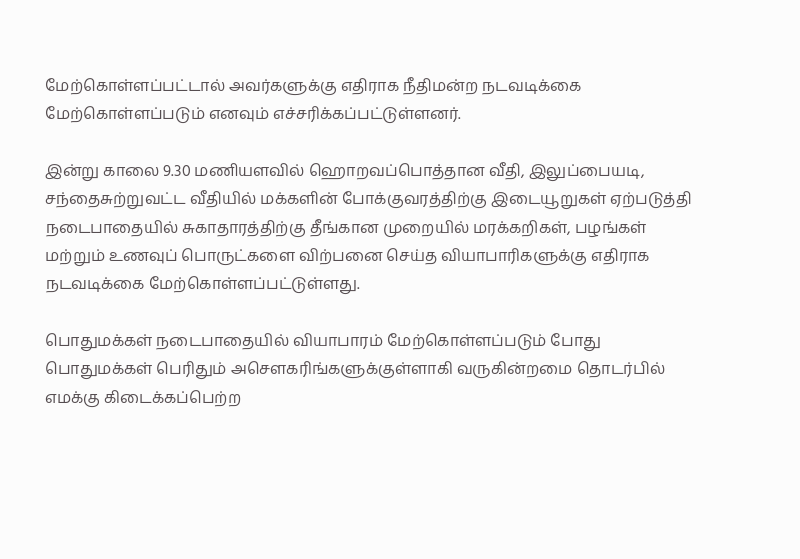மேற்கொள்ளப்பட்டால் அவர்களுக்கு எதிராக நீதிமன்ற நடவடிக்கை மேற்கொள்ளப்படும் எனவும் எச்சரிக்கப்பட்டுள்ளனர்.

இன்று காலை 9.30 மணியளவில் ஹொறவப்பொத்தான வீதி, இலுப்பையடி, சந்தைசுற்றுவட்ட வீதியில் மக்களின் போக்குவரத்திற்கு இடையூறுகள் ஏற்படுத்தி நடைபாதையில் சுகாதாரத்திற்கு தீங்கான முறையில் மரக்கறிகள், பழங்கள் மற்றும் உணவுப் பொருட்களை விற்பனை செய்த வியாபாரிகளுக்கு எதிராக நடவடிக்கை மேற்கொள்ளப்பட்டுள்ளது.

பொதுமக்கள் நடைபாதையில் வியாபாரம் மேற்கொள்ளப்படும் போது பொதுமக்கள் பெரிதும் அசௌகரிங்களுக்குள்ளாகி வருகின்றமை தொடர்பில் எமக்கு கிடைக்கப்பெற்ற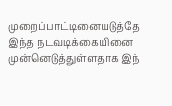முறைப்பாட்டினையடுத்தே இந்த நடவடிக்கையினை முன்னெடுத்துள்ளதாக இந்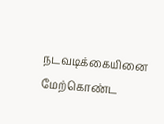நடவடிக்கையினை மேற்கொண்ட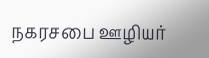நகரசபை ஊழியர்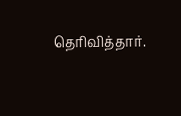தெரிவித்தார்.